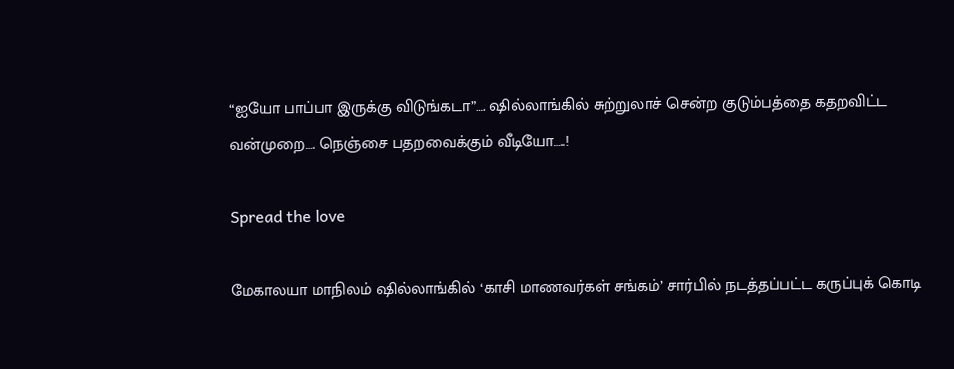“ஐயோ பாப்பா இருக்கு விடுங்கடா”…. ஷில்லாங்கில் சுற்றுலாச் சென்ற குடும்பத்தை கதறவிட்ட வன்முறை…. நெஞ்சை பதறவைக்கும் வீடியோ…..!

Spread the love

மேகாலயா மாநிலம் ஷில்லாங்கில் ‘காசி மாணவர்கள் சங்கம்’ சார்பில் நடத்தப்பட்ட கருப்புக் கொடி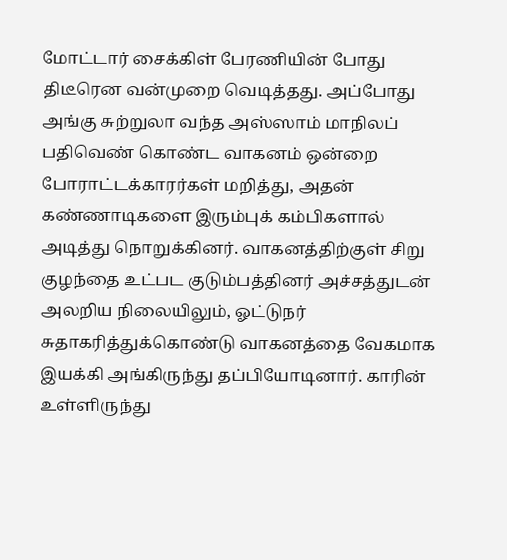மோட்டார் சைக்கிள் பேரணியின் போது திடீரென வன்முறை வெடித்தது. அப்போது அங்கு சுற்றுலா வந்த அஸ்ஸாம் மாநிலப் பதிவெண் கொண்ட வாகனம் ஒன்றை போராட்டக்காரர்கள் மறித்து, அதன் கண்ணாடிகளை இரும்புக் கம்பிகளால் அடித்து நொறுக்கினர். வாகனத்திற்குள் சிறு குழந்தை உட்பட குடும்பத்தினர் அச்சத்துடன் அலறிய நிலையிலும், ஓட்டுநர் சுதாகரித்துக்கொண்டு வாகனத்தை வேகமாக இயக்கி அங்கிருந்து தப்பியோடினார். காரின் உள்ளிருந்து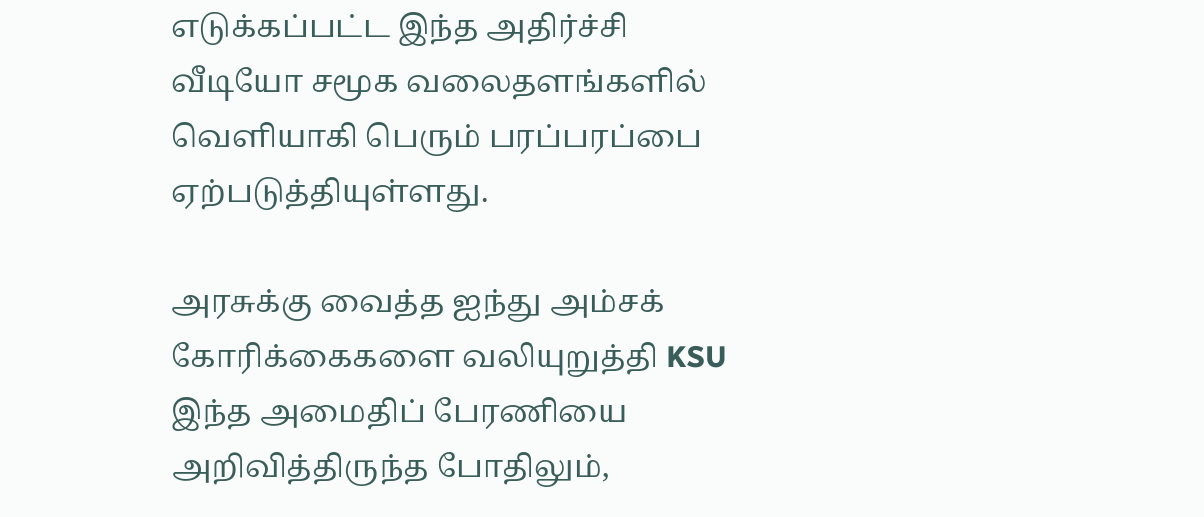எடுக்கப்பட்ட இந்த அதிர்ச்சி வீடியோ சமூக வலைதளங்களில் வெளியாகி பெரும் பரப்பரப்பை ஏற்படுத்தியுள்ளது.

அரசுக்கு வைத்த ஐந்து அம்சக் கோரிக்கைகளை வலியுறுத்தி KSU இந்த அமைதிப் பேரணியை அறிவித்திருந்த போதிலும்,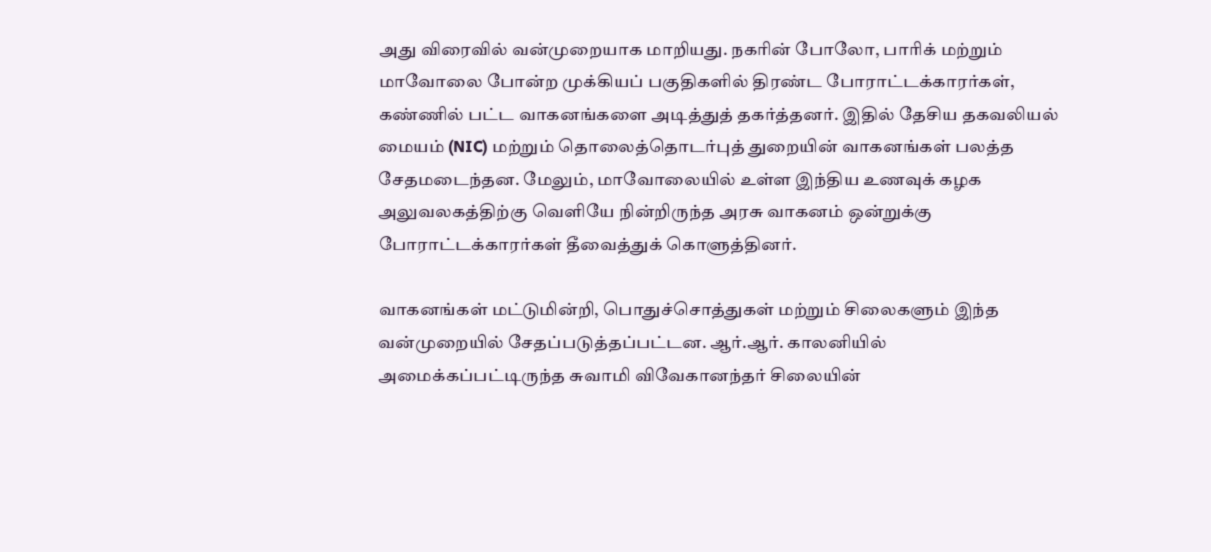அது விரைவில் வன்முறையாக மாறியது. நகரின் போலோ, பாரிக் மற்றும் மாவோலை போன்ற முக்கியப் பகுதிகளில் திரண்ட போராட்டக்காரர்கள், கண்ணில் பட்ட வாகனங்களை அடித்துத் தகர்த்தனர். இதில் தேசிய தகவலியல் மையம் (NIC) மற்றும் தொலைத்தொடர்புத் துறையின் வாகனங்கள் பலத்த சேதமடைந்தன. மேலும், மாவோலையில் உள்ள இந்திய உணவுக் கழக அலுவலகத்திற்கு வெளியே நின்றிருந்த அரசு வாகனம் ஒன்றுக்கு போராட்டக்காரர்கள் தீவைத்துக் கொளுத்தினர்.

வாகனங்கள் மட்டுமின்றி, பொதுச்சொத்துகள் மற்றும் சிலைகளும் இந்த வன்முறையில் சேதப்படுத்தப்பட்டன. ஆர்.ஆர். காலனியில் அமைக்கப்பட்டிருந்த சுவாமி விவேகானந்தர் சிலையின்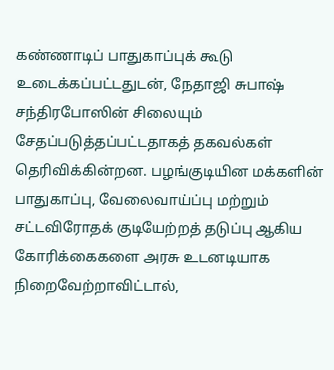கண்ணாடிப் பாதுகாப்புக் கூடு உடைக்கப்பட்டதுடன், நேதாஜி சுபாஷ் சந்திரபோஸின் சிலையும் சேதப்படுத்தப்பட்டதாகத் தகவல்கள் தெரிவிக்கின்றன. பழங்குடியின மக்களின் பாதுகாப்பு, வேலைவாய்ப்பு மற்றும் சட்டவிரோதக் குடியேற்றத் தடுப்பு ஆகிய கோரிக்கைகளை அரசு உடனடியாக நிறைவேற்றாவிட்டால்,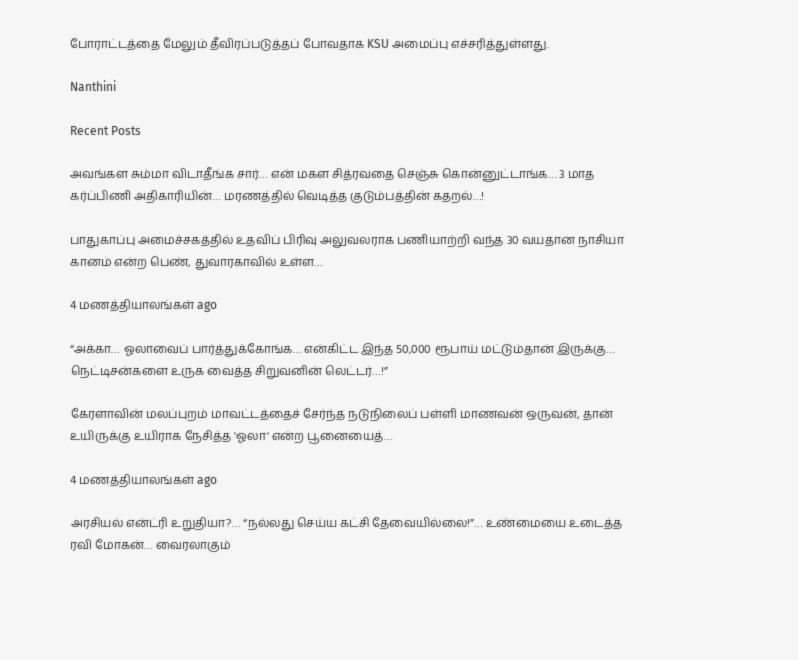போராட்டத்தை மேலும் தீவிரப்படுத்தப் போவதாக KSU அமைப்பு எச்சரித்துள்ளது.

Nanthini

Recent Posts

அவங்கள சும்மா விடாதீங்க சார்… என் மகள சித்ரவதை செஞ்சு கொன்னுட்டாங்க… 3 மாத கர்ப்பிணி அதிகாரியின்… மரணத்தில் வெடித்த குடும்பத்தின் கதறல்…!

பாதுகாப்பு அமைச்சகத்தில் உதவிப் பிரிவு அலுவலராக பணியாற்றி வந்த 30 வயதான நாசியா கானம் என்ற பெண், துவாரகாவில் உள்ள…

4 மணத்தியாலங்கள் ago

“அக்கா… ஓலாவைப் பார்த்துக்கோங்க… என்கிட்ட இந்த 50,000 ரூபாய் மட்டும்தான் இருக்கு… நெட்டிசன்களை உருக வைத்த சிறுவனின் லெட்டர்…!”

கேரளாவின் மலப்புறம் மாவட்டத்தைச் சேர்ந்த நடுநிலைப் பள்ளி மாணவன் ஒருவன், தான் உயிருக்கு உயிராக நேசித்த 'ஓலா' என்ற பூனையைத்…

4 மணத்தியாலங்கள் ago

அரசியல் என்ட்ரி உறுதியா?… “நல்லது செய்ய கட்சி தேவையில்லை!”… உண்மையை உடைத்த ரவி மோகன்… வைரலாகும்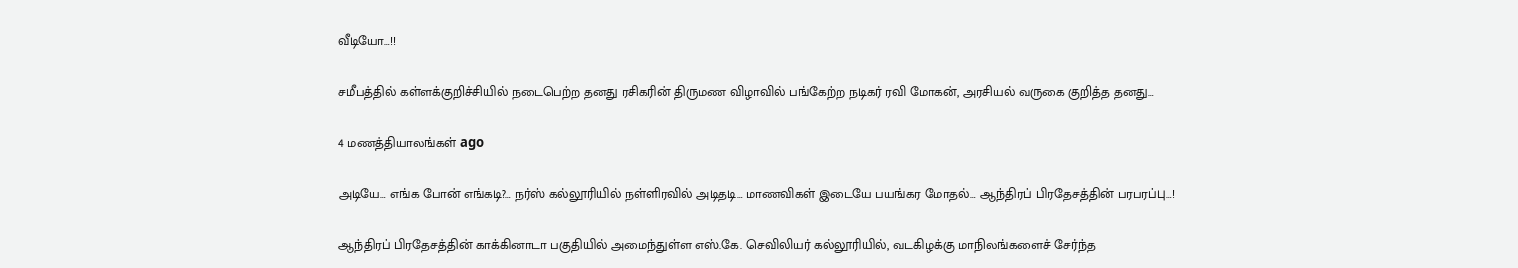வீடியோ…!!

சமீபத்தில் கள்ளக்குறிச்சியில் நடைபெற்ற தனது ரசிகரின் திருமண விழாவில் பங்கேற்ற நடிகர் ரவி மோகன், அரசியல் வருகை குறித்த தனது…

4 மணத்தியாலங்கள் ago

அடியே… எங்க போன் எங்கடி?… நர்ஸ் கல்லூரியில் நள்ளிரவில் அடிதடி… மாணவிகள் இடையே பயங்கர மோதல்… ஆந்திரப் பிரதேசத்தின் பரபரப்பு…!

ஆந்திரப் பிரதேசத்தின் காக்கினாடா பகுதியில் அமைந்துள்ள எஸ்.கே. செவிலியர் கல்லூரியில், வடகிழக்கு மாநிலங்களைச் சேர்ந்த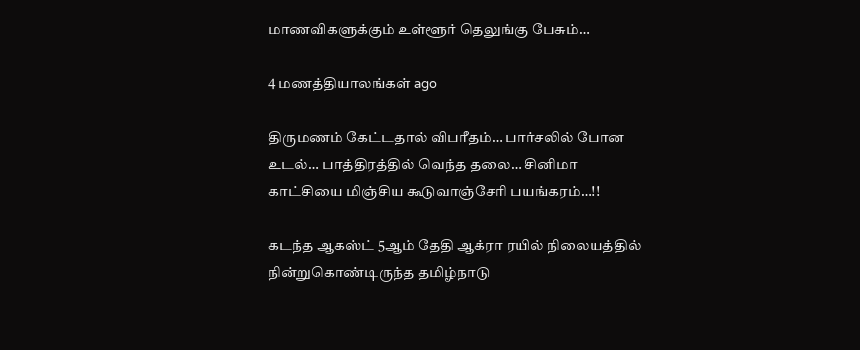மாணவிகளுக்கும் உள்ளூர் தெலுங்கு பேசும்…

4 மணத்தியாலங்கள் ago

திருமணம் கேட்டதால் விபரீதம்… பார்சலில் போன உடல்… பாத்திரத்தில் வெந்த தலை… சினிமா காட்சியை மிஞ்சிய கூடுவாஞ்சேரி பயங்கரம்…!!

கடந்த ஆகஸ்ட் 5ஆம் தேதி ஆக்ரா ரயில் நிலையத்தில் நின்றுகொண்டிருந்த தமிழ்நாடு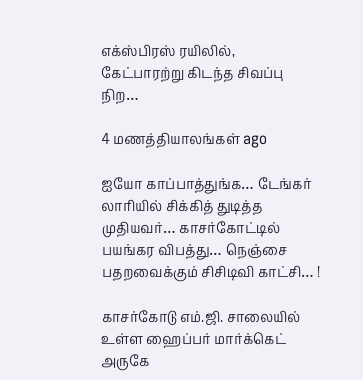எக்ஸ்பிரஸ் ரயிலில், கேட்பாரற்று கிடந்த சிவப்பு நிற…

4 மணத்தியாலங்கள் ago

ஐயோ காப்பாத்துங்க… டேங்கர் லாரியில் சிக்கித் துடித்த முதியவர்… காசர்கோட்டில் பயங்கர விபத்து… நெஞ்சை பதறவைக்கும் சிசிடிவி காட்சி… !

காசர்கோடு எம்.ஜி. சாலையில் உள்ள ஹைப்பர் மார்க்கெட் அருகே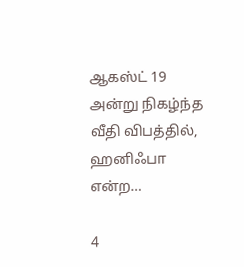ஆகஸ்ட் 19 அன்று நிகழ்ந்த வீதி விபத்தில், ஹனிஃபா என்ற…

4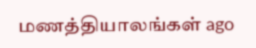மணத்தியாலங்கள் ago